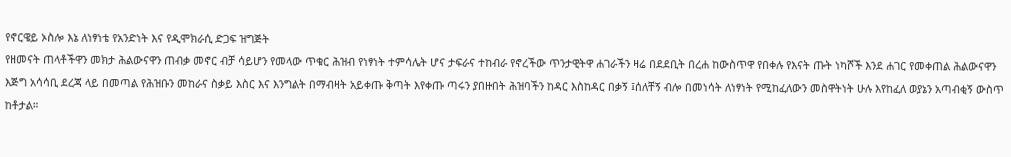የኖርዌይ ኦስሎ እኔ ለነፃነቴ የአንድነት እና የዲሞክራሲ ድጋፍ ዝግጅት
የዘመናት ጠላቶችዋን መክታ ሕልውናዋን ጠብቃ መኖር ብቻ ሳይሆን የመላው ጥቁር ሕዝብ የነፃነት ተምሳሌት ሆና ታፍራና ተከብራ የኖረችው ጥንታዊትዋ ሐገራችን ዛሬ በደደቢት በረሐ ከውስጥዋ የበቀሉ የእናት ጡት ነካሾች እንደ ሐገር የመቀጠል ሕልውናዋን እጅግ አሳሳቢ ደረጃ ላይ በመጣል የሕዝቡን መከራና ስቃይ እስር እና እንግልት በማብዛት አይቀጡ ቅጣት እየቀጡ ጣሩን ያበዙበት ሕዝባችን ከዳር እስከዳር በቃኝ ፤ሰለቸኝ ብሎ በመነሳት ለነፃነት የሚከፈለውን መስዋትነት ሁሉ እየከፈለ ወያኔን አጣብቂኝ ውስጥ ከቶታል።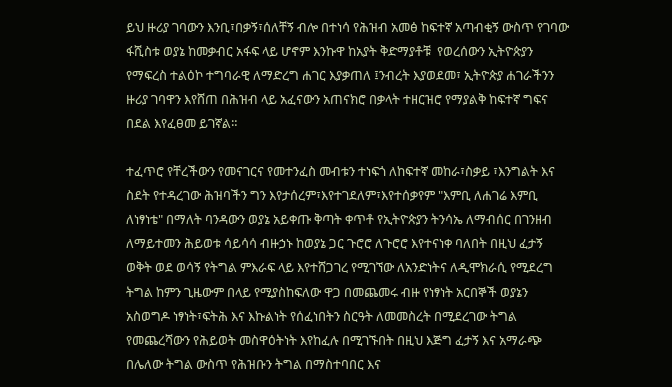ይህ ዙሪያ ገባውን እንቢ፣በቃኝ፣ሰለቸኝ ብሎ በተነሳ የሕዝብ አመፅ ከፍተኛ አጣብቂኝ ውስጥ የገባው ፋሺስቱ ወያኔ ከመቃብር አፋፍ ላይ ሆኖም እንኩዋ ከአያት ቅድማያቶቹ  የወረሰውን ኢትዮጵያን የማፍረስ ተልዕኮ ተግባራዊ ለማድረግ ሐገር እያቃጠለ ፤ንብረት እያወደመ፣ ኢትዮጵያ ሐገራችንን ዙሪያ ገባዋን እየሸጠ በሕዝብ ላይ አፈናውን አጠናክሮ በቃላት ተዘርዝሮ የማያልቅ ከፍተኛ ግፍና በደል እየፈፀመ ይገኛል።

ተፈጥሮ የቸረችውን የመናገርና የመተንፈስ መብቱን ተነፍጎ ለከፍተኛ መከራ፣ስቃይ ፣እንግልት እና ስደት የተዳረገው ሕዝባችን ግን እየታሰረም፣እየተገደለም፣እየተሰቃየም "እምቢ ለሐገሬ እምቢ ለነፃነቴ" በማለት ባንዳውን ወያኔ አይቀጡ ቅጣት ቀጥቶ የኢትዮጵያን ትንሳኤ ለማብሰር በገንዘብ ለማይተመን ሕይወቱ ሳይሳሳ ብዙኃኑ ከወያኔ ጋር ጉሮሮ ለጉሮሮ እየተናነቀ ባለበት በዚህ ፈታኝ ወቅት ወደ ወሳኝ የትግል ምእራፍ ላይ እየተሸጋገረ የሚገኘው ለአንድነትና ለዲሞክራሲ የሚደረግ ትግል ከምን ጊዜውም በላይ የሚያስከፍለው ዋጋ በመጨመሩ ብዙ የነፃነት አርበኞች ወያኔን አስወግዶ ነፃነት፣ፍትሕ እና እኩልነት የሰፈነበትን ስርዓት ለመመስረት በሚደረገው ትግል የመጨረሻውን የሕይወት መስዋዕትነት እየከፈሉ በሚገኙበት በዚህ እጅግ ፈታኝ እና አማራጭ በሌለው ትግል ውስጥ የሕዝቡን ትግል በማስተባበር እና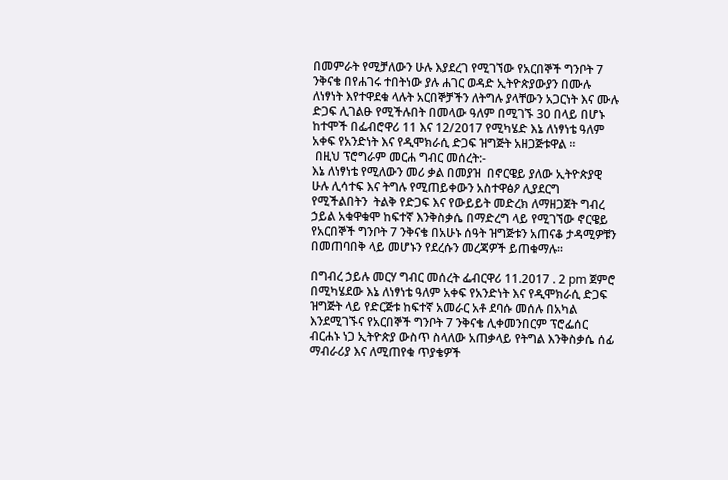በመምራት የሚቻለውን ሁሉ እያደረገ የሚገኘው የአርበኞች ግንቦት 7 ንቅናቄ በየሐገሩ ተበትነው ያሉ ሐገር ወዳድ ኢትዮጵያውያን በሙሉ ለነፃነት እየተዋደቁ ላሉት አርበኞቻችን ለትግሉ ያላቸውን አጋርነት እና ሙሉ ድጋፍ ሊገልፁ የሚችሉበት በመላው ዓለም በሚገኙ 30 በላይ በሆኑ ከተሞች በፌብሮዋሪ 11 እና 12/2017 የሚካሄድ እኔ ለነፃነቴ ዓለም አቀፍ የአንድነት እና የዲሞክራሲ ድጋፍ ዝግጅት አዘጋጅቱዋል ።
 በዚህ ፕሮግራም መርሐ ግብር መሰረት:-
እኔ ለነፃነቴ የሚለውን መሪ ቃል በመያዝ  በኖርዌይ ያለው ኢትዮጵያዊ  ሁሉ ሊሳተፍ እና ትግሉ የሚጠይቀውን አስተዋፅዖ ሊያደርግ የሚችልበትን  ትልቅ የድጋፍ እና የውይይት መድረክ ለማዘጋጀት ግብረ ኃይል አቁዋቁሞ ከፍተኛ እንቅስቃሴ በማድረግ ላይ የሚገኘው ኖርዌይ የአርበኞች ግንቦት 7 ንቅናቄ በአሁኑ ሰዓት ዝግጅቱን አጠናቆ ታዳሚዎቹን በመጠባበቅ ላይ መሆኑን የደረሱን መረጃዎች ይጠቁማሉ።

በግብረ ኃይሉ መርሃ ግብር መሰረት ፌብርዋሪ 11.2017 . 2 pm ጀምሮ በሚካሄደው እኔ ለነፃነቴ ዓለም አቀፍ የአንድነት እና የዲሞክራሲ ድጋፍ ዝግጅት ላይ የድርጅቱ ከፍተኛ አመራር አቶ ደባሱ መሰሉ በአካል እንደሚገኙና የአርበኞች ግንቦት 7 ንቅናቄ ሊቀመንበርም ፕሮፌሰር ብርሐኑ ነጋ ኢትዮጵያ ውስጥ ስላለው አጠቃላይ የትግል እንቅስቃሴ ሰፊ ማብራሪያ እና ለሚጠየቁ ጥያቄዎች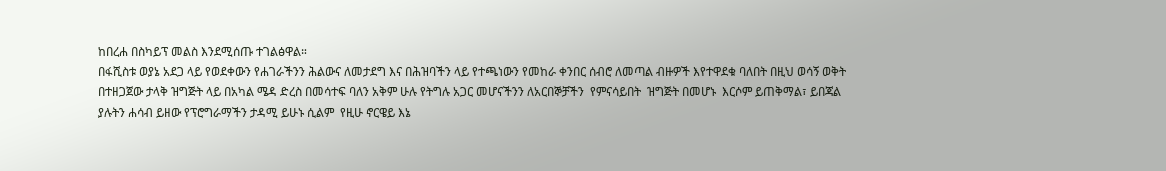ከበረሐ በስካይፕ መልስ እንደሚሰጡ ተገልፅዋል።
በፋሺስቱ ወያኔ አደጋ ላይ የወደቀውን የሐገራችንን ሕልውና ለመታደግ እና በሕዝባችን ላይ የተጫነውን የመከራ ቀንበር ሰብሮ ለመጣል ብዙዎች እየተዋደቁ ባለበት በዚህ ወሳኝ ወቅት በተዘጋጀው ታላቅ ዝግጅት ላይ በአካል ሜዳ ድረስ በመሳተፍ ባለን አቅም ሁሉ የትግሉ አጋር መሆናችንን ለአርበኞቻችን  የምናሳይበት  ዝግጅት በመሆኑ  እርሶም ይጠቅማል፣ ይበጃል ያሉትን ሐሳብ ይዘው የፕሮግራማችን ታዳሚ ይሁኑ ሲልም  የዚሁ ኖርዌይ እኔ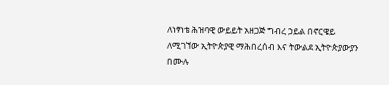ለነፃነቴ ሕዝባዊ ውይይት አዘጋጅ ግብረ ኃይል በኖርዌይ ለሚገኘው ኢትዮጵያዊ ማሕበረሰብ እና ትውልደ ኢትዮጵያውያን በሙሉ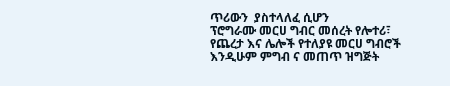ጥሪውን  ያስተላለፈ ሲሆን
ፕሮግራሙ መርሀ ግብር መሰረት የሎተሪ፣ የጨረታ እና ሌሎች የተለያዩ መርሀ ግብሮች እንዲሁም ምግብ ና መጠጥ ዝግጅት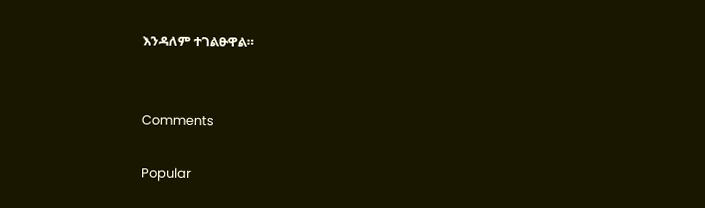እንዳለም ተገልፁዋል።


Comments

Popular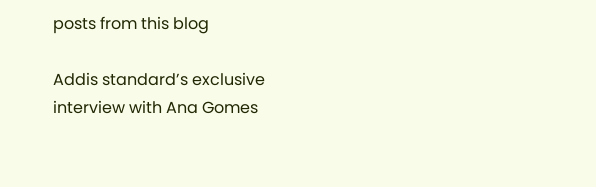posts from this blog

Addis standard’s exclusive interview with Ana Gomes